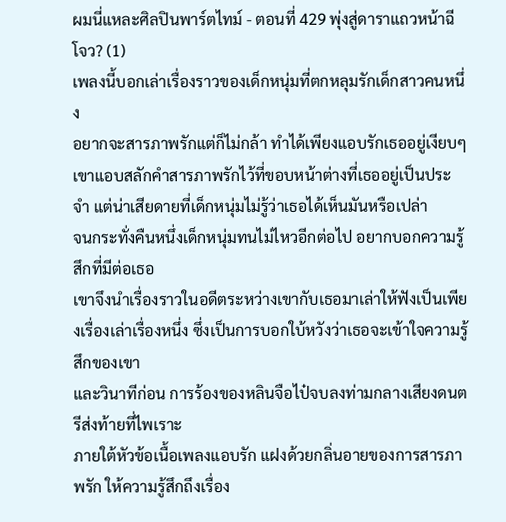ผมนี่แหละศิลปินพาร์ตไทม์ - ตอนที่ 429 พุ่งสู่ดาราแถวหน้าฉีโจว? (1)
เพลงนี้บอกเล่าเรื่องราวของเด็กหนุ่มที่ตกหลุมรักเด็กสาวคนหนึ่ง
อยากจะสารภาพรักแต่ก็ไม่กล้า ทำได้เพียงแอบรักเธออยู่เงียบๆ
เขาแอบสลักคำสารภาพรักไว้ที่ขอบหน้าต่างที่เธออยู่เป็นประจำ แต่น่าเสียดายที่เด็กหนุ่มไม่รู้ว่าเธอได้เห็นมันหรือเปล่า
จนกระทั่งคืนหนึ่งเด็กหนุ่มทนไม่ไหวอีกต่อไป อยากบอกความรู้สึกที่มีต่อเธอ
เขาจึงนำเรื่องราวในอดีตระหว่างเขากับเธอมาเล่าให้ฟังเป็นเพียงเรื่องเล่าเรื่องหนึ่ง ซึ่งเป็นการบอกใบ้หวังว่าเธอจะเข้าใจความรู้สึกของเขา
และวินาทีก่อน การร้องของหลินจือไป๋จบลงท่ามกลางเสียงดนตรีส่งท้ายที่ไพเราะ
ภายใต้หัวข้อเนื้อเพลงแอบรัก แฝงด้วยกลิ่นอายของการสารภาพรัก ให้ความรู้สึกถึงเรื่อง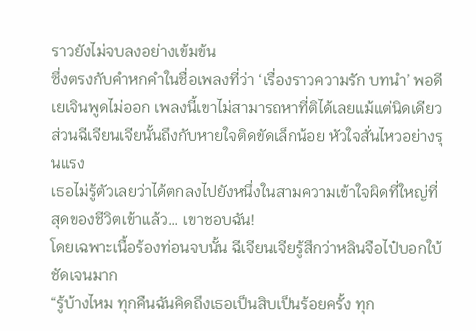ราวยังไม่จบลงอย่างเข้มข้น
ซึ่งตรงกับคำหกคำในชื่อเพลงที่ว่า ‘เรื่องราวความรัก บทนำ’ พอดี
เยเจินพูดไม่ออก เพลงนี้เขาไม่สามารถหาที่ติได้เลยแม้แต่นิดเดียว
ส่วนฉีเจียนเจียนั้นถึงกับหายใจติดขัดเล็กน้อย หัวใจสั่นไหวอย่างรุนแรง
เธอไม่รู้ตัวเลยว่าได้ตกลงไปยังหนึ่งในสามความเข้าใจผิดที่ใหญ่ที่สุดของชีวิตเข้าแล้ว… เขาชอบฉัน!
โดยเฉพาะเนื้อร้องท่อนจบนั้น ฉีเจียนเจียรู้สึกว่าหลินจือไป๋บอกใบ้ชัดเจนมาก
“รู้บ้างไหม ทุกคืนฉันคิดถึงเธอเป็นสิบเป็นร้อยครั้ง ทุก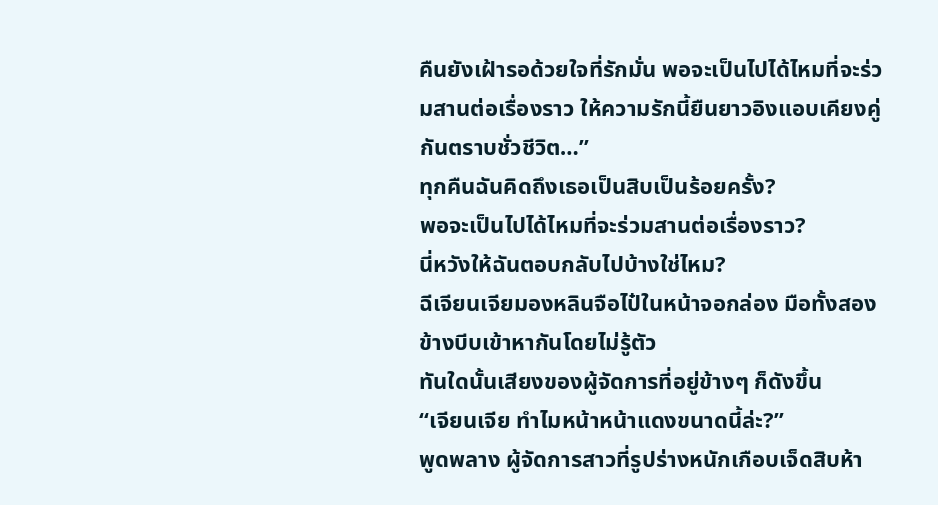คืนยังเฝ้ารอด้วยใจที่รักมั่น พอจะเป็นไปได้ไหมที่จะร่วมสานต่อเรื่องราว ให้ความรักนี้ยืนยาวอิงแอบเคียงคู่กันตราบชั่วชีวิต…”
ทุกคืนฉันคิดถึงเธอเป็นสิบเป็นร้อยครั้ง?
พอจะเป็นไปได้ไหมที่จะร่วมสานต่อเรื่องราว?
นี่หวังให้ฉันตอบกลับไปบ้างใช่ไหม?
ฉีเจียนเจียมองหลินจือไป๋ในหน้าจอกล่อง มือทั้งสองข้างบีบเข้าหากันโดยไม่รู้ตัว
ทันใดนั้นเสียงของผู้จัดการที่อยู่ข้างๆ ก็ดังขึ้น
“เจียนเจีย ทำไมหน้าหน้าแดงขนาดนี้ล่ะ?”
พูดพลาง ผู้จัดการสาวที่รูปร่างหนักเกือบเจ็ดสิบห้า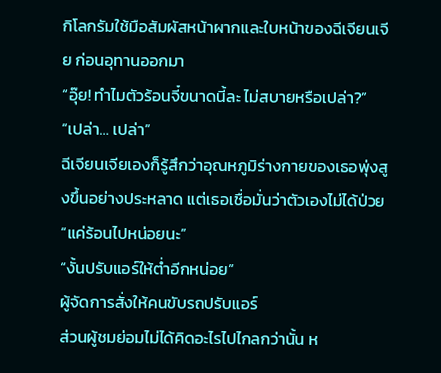กิโลกรัมใช้มือสัมผัสหน้าผากและใบหน้าของฉีเจียนเจีย ก่อนอุทานออกมา
“อุ๊ย! ทำไมตัวร้อนจี๋ขนาดนี้ละ ไม่สบายหรือเปล่า?”
“เปล่า… เปล่า”
ฉีเจียนเจียเองก็รู้สึกว่าอุณหภูมิร่างกายของเธอพุ่งสูงขึ้นอย่างประหลาด แต่เธอเชื่อมั่นว่าตัวเองไม่ได้ป่วย
“แค่ร้อนไปหน่อยนะ”
“งั้นปรับแอร์ให้ต่ำอีกหน่อย”
ผู้จัดการสั่งให้คนขับรถปรับแอร์
ส่วนผู้ชมย่อมไม่ได้คิดอะไรไปไกลกว่านั้น ห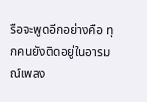รือจะพูดอีกอย่างคือ ทุกคนยังติดอยู่ในอารมณ์เพลง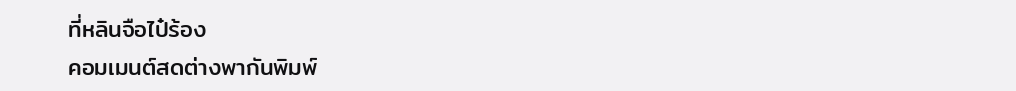ที่หลินจือไป๋ร้อง
คอมเมนต์สดต่างพากันพิมพ์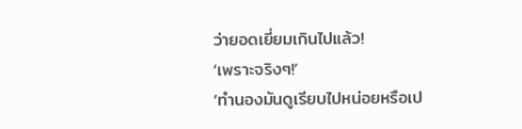ว่ายอดเยี่ยมเกินไปแล้ว!
‘เพราะจริงๆ!’
‘ทำนองมันดูเรียบไปหน่อยหรือเป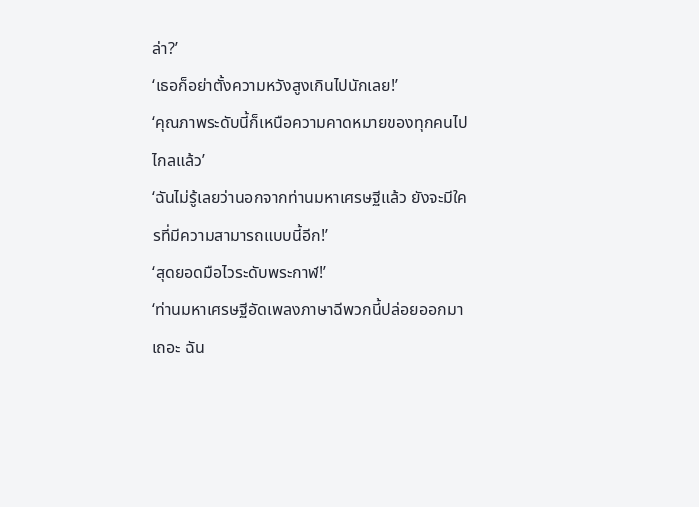ล่า?’
‘เธอก็อย่าตั้งความหวังสูงเกินไปนักเลย!’
‘คุณภาพระดับนี้ก็เหนือความคาดหมายของทุกคนไปไกลแล้ว’
‘ฉันไม่รู้เลยว่านอกจากท่านมหาเศรษฐีแล้ว ยังจะมีใครที่มีความสามารถแบบนี้อีก!’
‘สุดยอดมือไวระดับพระกาฬ!’
‘ท่านมหาเศรษฐีอัดเพลงภาษาฉีพวกนี้ปล่อยออกมาเถอะ ฉัน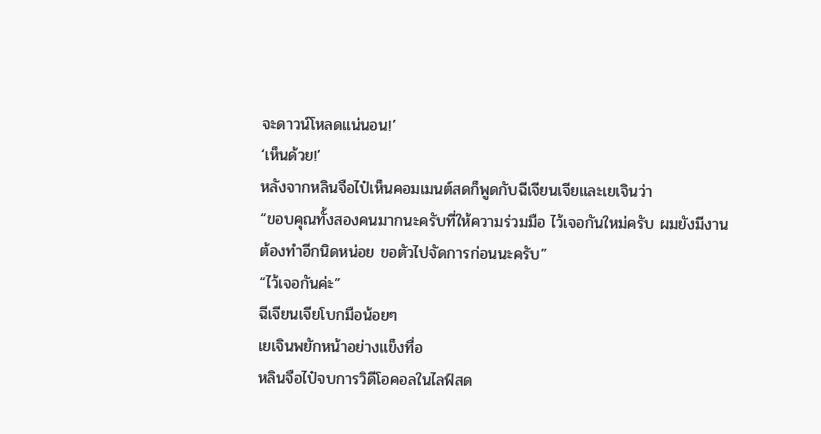จะดาวน์โหลดแน่นอน!’
‘เห็นด้วย!’
หลังจากหลินจือไป๋เห็นคอมเมนต์สดก็พูดกับฉีเจียนเจียและเยเจินว่า
“ขอบคุณทั้งสองคนมากนะครับที่ให้ความร่วมมือ ไว้เจอกันใหม่ครับ ผมยังมีงานต้องทำอีกนิดหน่อย ขอตัวไปจัดการก่อนนะครับ”
“ไว้เจอกันค่ะ”
ฉีเจียนเจียโบกมือน้อยๆ
เยเจินพยักหน้าอย่างแข็งทื่อ
หลินจือไป๋จบการวิดีโอคอลในไลฟ์สด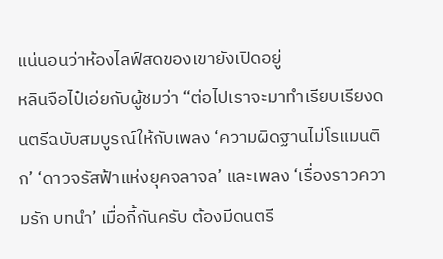แน่นอนว่าห้องไลฟ์สดของเขายังเปิดอยู่
หลินจือไป๋เอ่ยกับผู้ชมว่า “ต่อไปเราจะมาทำเรียบเรียงดนตรีฉบับสมบูรณ์ให้กับเพลง ‘ความผิดฐานไม่โรแมนติก’ ‘ดาวจรัสฟ้าแห่งยุคจลาจล’ และเพลง ‘เรื่องราวความรัก บทนำ’ เมื่อกี้กันครับ ต้องมีดนตรี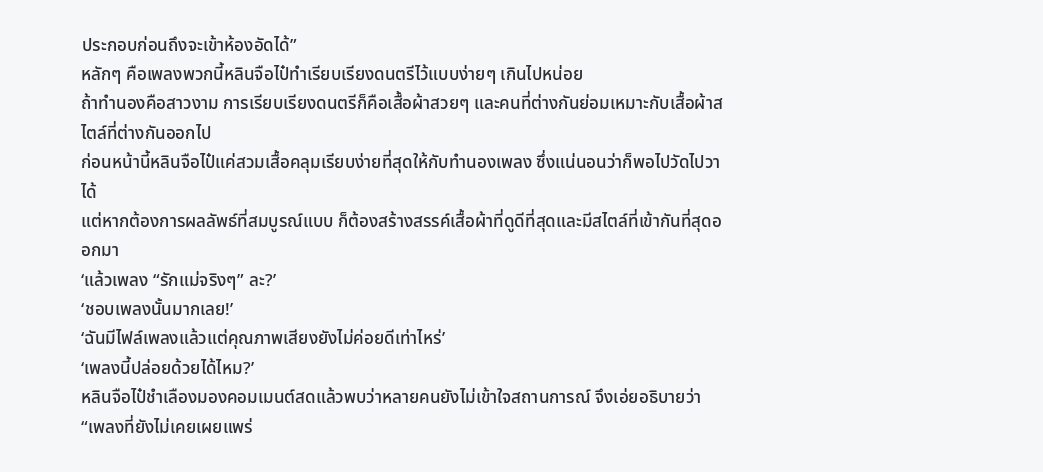ประกอบก่อนถึงจะเข้าห้องอัดได้”
หลักๆ คือเพลงพวกนี้หลินจือไป๋ทำเรียบเรียงดนตรีไว้แบบง่ายๆ เกินไปหน่อย
ถ้าทำนองคือสาวงาม การเรียบเรียงดนตรีก็คือเสื้อผ้าสวยๆ และคนที่ต่างกันย่อมเหมาะกับเสื้อผ้าสไตล์ที่ต่างกันออกไป
ก่อนหน้านี้หลินจือไป๋แค่สวมเสื้อคลุมเรียบง่ายที่สุดให้กับทำนองเพลง ซึ่งแน่นอนว่าก็พอไปวัดไปวาได้
แต่หากต้องการผลลัพธ์ที่สมบูรณ์แบบ ก็ต้องสร้างสรรค์เสื้อผ้าที่ดูดีที่สุดและมีสไตล์ที่เข้ากันที่สุดออกมา
‘แล้วเพลง “รักแม่จริงๆ” ละ?’
‘ชอบเพลงนั้นมากเลย!’
‘ฉันมีไฟล์เพลงแล้วแต่คุณภาพเสียงยังไม่ค่อยดีเท่าไหร่’
‘เพลงนี้ปล่อยด้วยได้ไหม?’
หลินจือไป๋ชำเลืองมองคอมเมนต์สดแล้วพบว่าหลายคนยังไม่เข้าใจสถานการณ์ จึงเอ่ยอธิบายว่า
“เพลงที่ยังไม่เคยเผยแพร่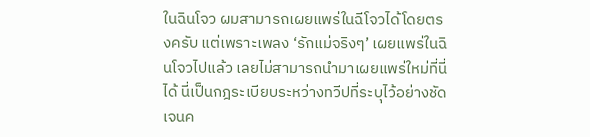ในฉินโจว ผมสามารถเผยแพร่ในฉีโจวได้โดยตรงครับ แต่เพราะเพลง ‘รักแม่จริงๆ’ เผยแพร่ในฉินโจวไปแล้ว เลยไม่สามารถนำมาเผยแพร่ใหม่ที่นี่ได้ นี่เป็นกฎระเบียบระหว่างทวีปที่ระบุไว้อย่างชัดเจนค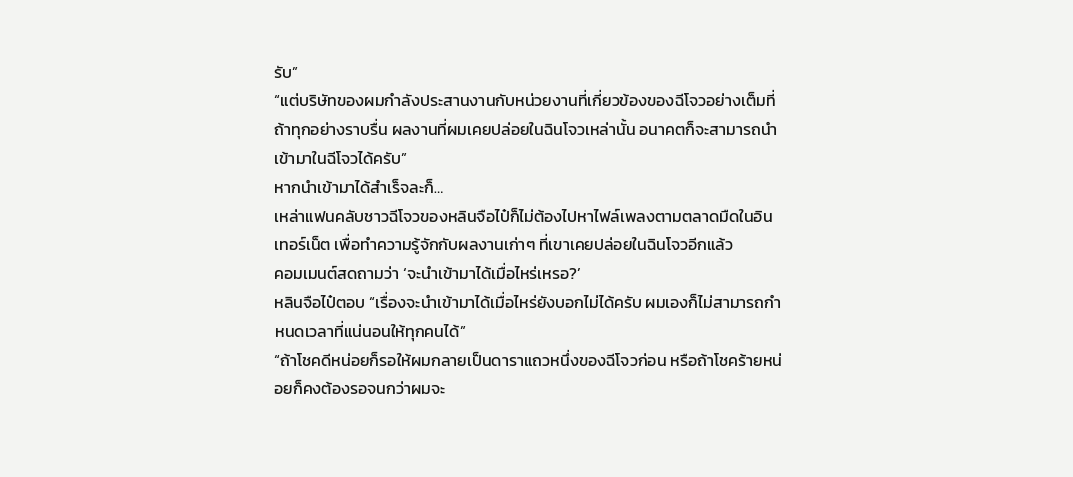รับ”
“แต่บริษัทของผมกำลังประสานงานกับหน่วยงานที่เกี่ยวข้องของฉีโจวอย่างเต็มที่ ถ้าทุกอย่างราบรื่น ผลงานที่ผมเคยปล่อยในฉินโจวเหล่านั้น อนาคตก็จะสามารถนำเข้ามาในฉีโจวได้ครับ”
หากนำเข้ามาได้สำเร็จละก็…
เหล่าแฟนคลับชาวฉีโจวของหลินจือไป๋ก็ไม่ต้องไปหาไฟล์เพลงตามตลาดมืดในอินเทอร์เน็ต เพื่อทำความรู้จักกับผลงานเก่าๆ ที่เขาเคยปล่อยในฉินโจวอีกแล้ว
คอมเมนต์สดถามว่า ‘จะนำเข้ามาได้เมื่อไหร่เหรอ?’
หลินจือไป๋ตอบ “เรื่องจะนำเข้ามาได้เมื่อไหร่ยังบอกไม่ได้ครับ ผมเองก็ไม่สามารถกำหนดเวลาที่แน่นอนให้ทุกคนได้”
“ถ้าโชคดีหน่อยก็รอให้ผมกลายเป็นดาราแถวหนึ่งของฉีโจวก่อน หรือถ้าโชคร้ายหน่อยก็คงต้องรอจนกว่าผมจะ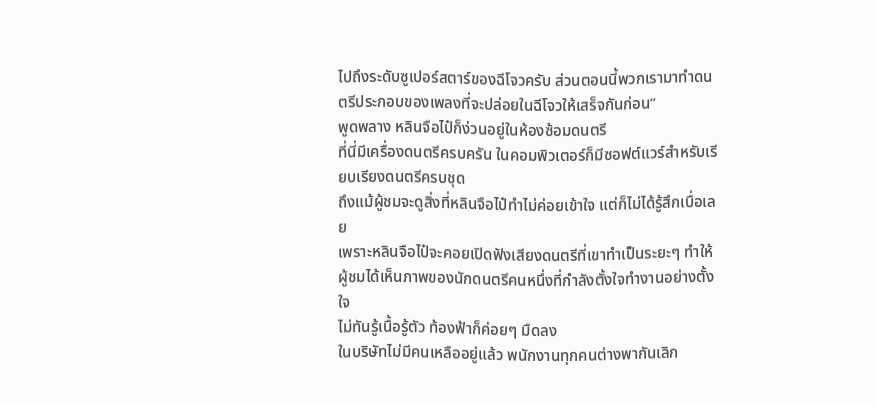ไปถึงระดับซูเปอร์สตาร์ของฉีโจวครับ ส่วนตอนนี้พวกเรามาทำดนตรีประกอบของเพลงที่จะปล่อยในฉีโจวให้เสร็จกันก่อน”
พูดพลาง หลินจือไป๋ก็ง่วนอยู่ในห้องซ้อมดนตรี
ที่นี่มีเครื่องดนตรีครบครัน ในคอมพิวเตอร์ก็มีซอฟต์แวร์สำหรับเรียบเรียงดนตรีครบชุด
ถึงแม้ผู้ชมจะดูสิ่งที่หลินจือไป๋ทำไม่ค่อยเข้าใจ แต่ก็ไม่ได้รู้สึกเบื่อเลย
เพราะหลินจือไป๋จะคอยเปิดฟังเสียงดนตรีที่เขาทําเป็นระยะๆ ทำให้ผู้ชมได้เห็นภาพของนักดนตรีคนหนึ่งที่กำลังตั้งใจทำงานอย่างตั้งใจ
ไม่ทันรู้เนื้อรู้ตัว ท้องฟ้าก็ค่อยๆ มืดลง
ในบริษัทไม่มีคนเหลืออยู่แล้ว พนักงานทุกคนต่างพากันเลิก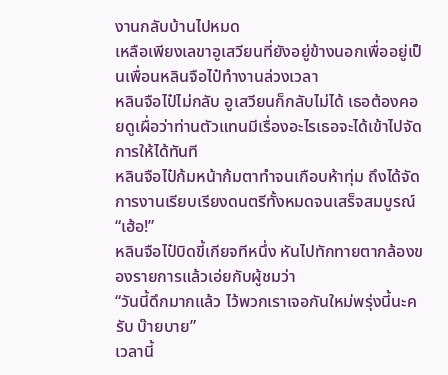งานกลับบ้านไปหมด
เหลือเพียงเลขาอูเสวียนที่ยังอยู่ข้างนอกเพื่ออยู่เป็นเพื่อนหลินจือไป๋ทำงานล่วงเวลา
หลินจือไป๋ไม่กลับ อูเสวียนก็กลับไม่ได้ เธอต้องคอยดูเผื่อว่าท่านตัวแทนมีเรื่องอะไรเธอจะได้เข้าไปจัดการให้ได้ทันที
หลินจือไป๋ก้มหน้าก้มตาทำจนเกือบห้าทุ่ม ถึงได้จัดการงานเรียบเรียงดนตรีทั้งหมดจนเสร็จสมบูรณ์
“เฮ้อ!”
หลินจือไป๋บิดขี้เกียจทีหนึ่ง หันไปทักทายตากล้องของรายการแล้วเอ่ยกับผู้ชมว่า
“วันนี้ดึกมากแล้ว ไว้พวกเราเจอกันใหม่พรุ่งนี้นะครับ บ๊ายบาย”
เวลานี้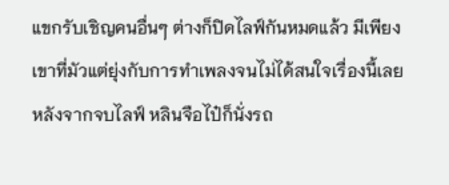แขกรับเชิญคนอื่นๆ ต่างก็ปิดไลฟ์กันหมดแล้ว มีเพียงเขาที่มัวแต่ยุ่งกับการทำเพลงจนไม่ได้สนใจเรื่องนี้เลย
หลังจากจบไลฟ์ หลินจือไป๋ก็นั่งรถ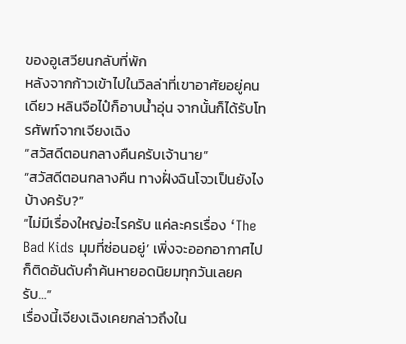ของอูเสวียนกลับที่พัก
หลังจากก้าวเข้าไปในวิลล่าที่เขาอาศัยอยู่คนเดียว หลินจือไป๋ก็อาบน้ำอุ่น จากนั้นก็ได้รับโทรศัพท์จากเจียงเฉิง
“สวัสดีตอนกลางคืนครับเจ้านาย”
“สวัสดีตอนกลางคืน ทางฝั่งฉินโจวเป็นยังไงบ้างครับ?”
“ไม่มีเรื่องใหญ่อะไรครับ แค่ละครเรื่อง ‘The Bad Kids มุมที่ซ่อนอยู่’ เพิ่งจะออกอากาศไป ก็ติดอันดับคำค้นหายอดนิยมทุกวันเลยครับ…”
เรื่องนี้เจียงเฉิงเคยกล่าวถึงใน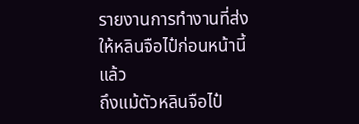รายงานการทำงานที่ส่งให้หลินจือไป๋ก่อนหน้านี้แล้ว
ถึงแม้ตัวหลินจือไป๋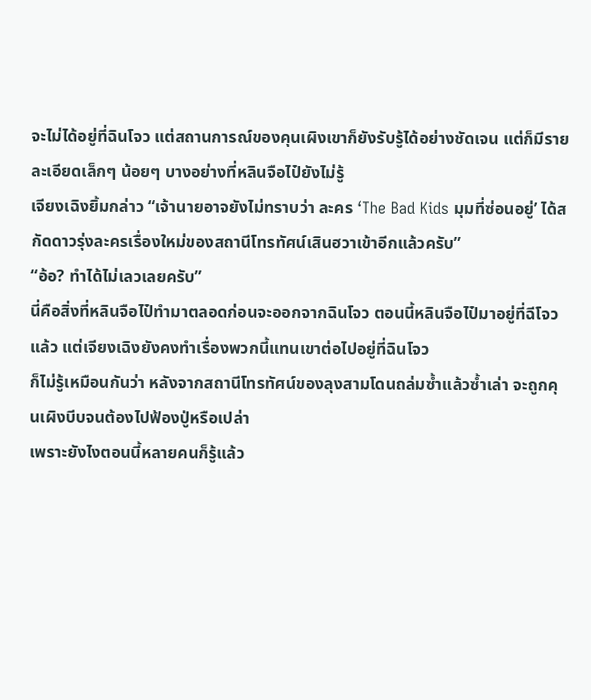จะไม่ได้อยู่ที่ฉินโจว แต่สถานการณ์ของคุนเผิงเขาก็ยังรับรู้ได้อย่างชัดเจน แต่ก็มีรายละเอียดเล็กๆ น้อยๆ บางอย่างที่หลินจือไป๋ยังไม่รู้
เจียงเฉิงยิ้มกล่าว “เจ้านายอาจยังไม่ทราบว่า ละคร ‘The Bad Kids มุมที่ซ่อนอยู่’ ได้สกัดดาวรุ่งละครเรื่องใหม่ของสถานีโทรทัศน์เสินฮวาเข้าอีกแล้วครับ”
“อ้อ? ทำได้ไม่เลวเลยครับ”
นี่คือสิ่งที่หลินจือไป๋ทำมาตลอดก่อนจะออกจากฉินโจว ตอนนี้หลินจือไป๋มาอยู่ที่ฉีโจวแล้ว แต่เจียงเฉิงยังคงทำเรื่องพวกนี้แทนเขาต่อไปอยู่ที่ฉินโจว
ก็ไม่รู้เหมือนกันว่า หลังจากสถานีโทรทัศน์ของลุงสามโดนถล่มซ้ำแล้วซ้ำเล่า จะถูกคุนเผิงบีบจนต้องไปฟ้องปู่หรือเปล่า
เพราะยังไงตอนนี้หลายคนก็รู้แล้ว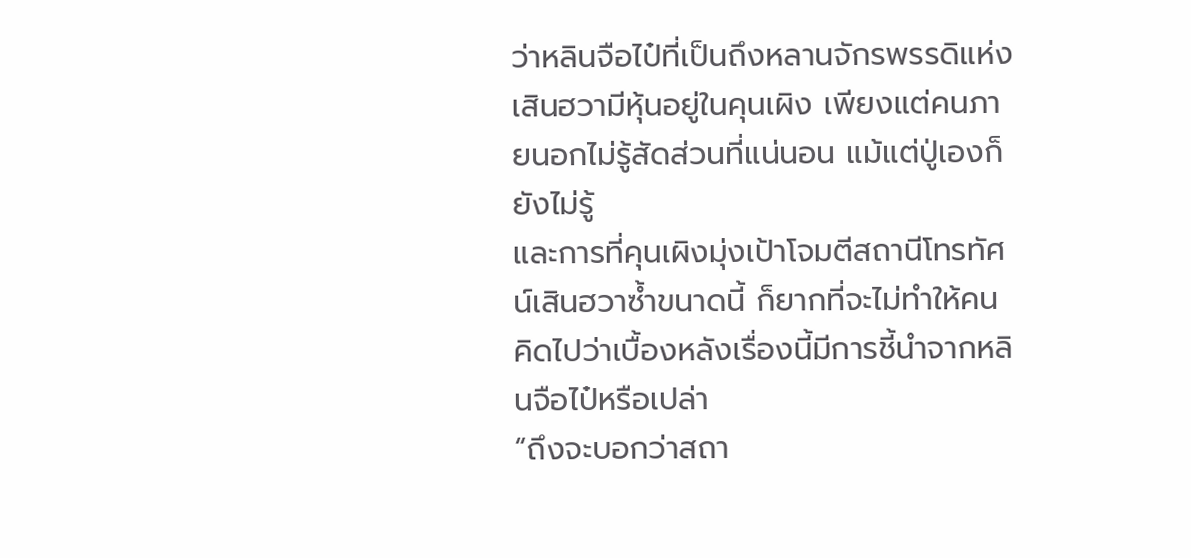ว่าหลินจือไป๋ที่เป็นถึงหลานจักรพรรดิแห่งเสินฮวามีหุ้นอยู่ในคุนเผิง เพียงแต่คนภายนอกไม่รู้สัดส่วนที่แน่นอน แม้แต่ปู่เองก็ยังไม่รู้
และการที่คุนเผิงมุ่งเป้าโจมตีสถานีโทรทัศน์เสินฮวาซ้ำขนาดนี้ ก็ยากที่จะไม่ทำให้คนคิดไปว่าเบื้องหลังเรื่องนี้มีการชี้นำจากหลินจือไป๋หรือเปล่า
“ถึงจะบอกว่าสถา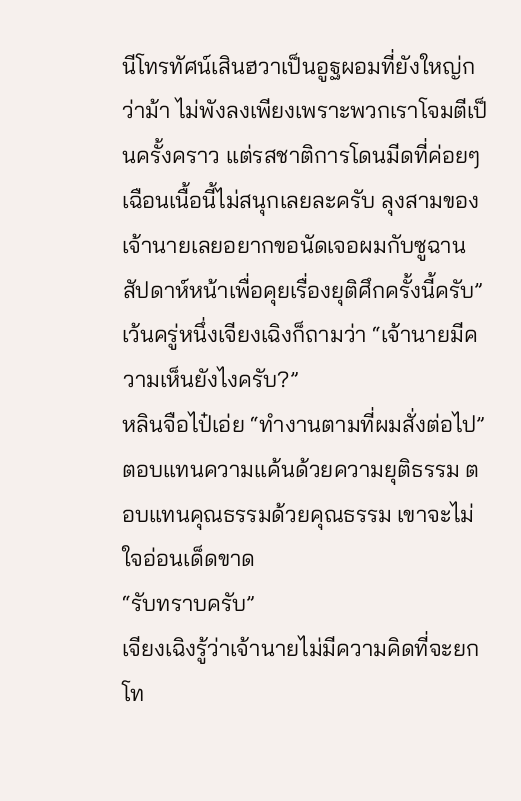นีโทรทัศน์เสินฮวาเป็นอูฐผอมที่ยังใหญ่กว่าม้า ไม่พังลงเพียงเพราะพวกเราโจมตีเป็นครั้งคราว แต่รสชาติการโดนมีดที่ค่อยๆ เฉือนเนื้อนี้ไม่สนุกเลยละครับ ลุงสามของเจ้านายเลยอยากขอนัดเจอผมกับซูฉานสัปดาห์หน้าเพื่อคุยเรื่องยุติศึกครั้งนี้ครับ”
เว้นครู่หนึ่งเจียงเฉิงก็ถามว่า “เจ้านายมีความเห็นยังไงครับ?”
หลินจือไป๋เอ่ย “ทำงานตามที่ผมสั่งต่อไป”
ตอบแทนความแค้นด้วยความยุติธรรม ตอบแทนคุณธรรมด้วยคุณธรรม เขาจะไม่ใจอ่อนเด็ดขาด
“รับทราบครับ”
เจียงเฉิงรู้ว่าเจ้านายไม่มีความคิดที่จะยกโท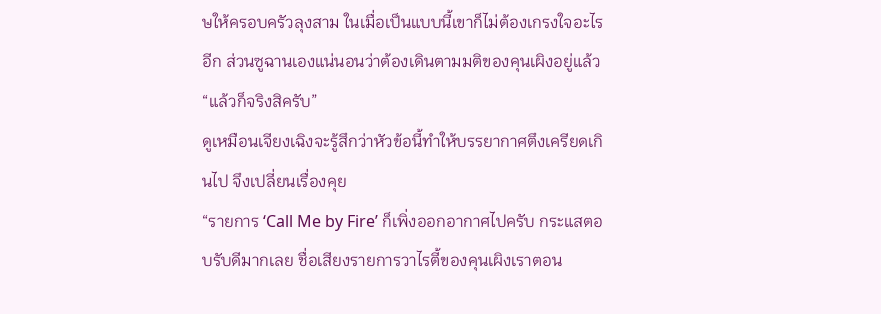ษให้ครอบครัวลุงสาม ในเมื่อเป็นแบบนี้เขาก็ไม่ต้องเกรงใจอะไรอีก ส่วนซูฉานเองแน่นอนว่าต้องเดินตามมติของคุนเผิงอยู่แล้ว
“แล้วก็จริงสิครับ”
ดูเหมือนเจียงเฉิงจะรู้สึกว่าหัวข้อนี้ทำให้บรรยากาศตึงเครียดเกินไป จึงเปลี่ยนเรื่องคุย
“รายการ ‘Call Me by Fire’ ก็เพิ่งออกอากาศไปครับ กระแสตอบรับดีมากเลย ชื่อเสียงรายการวาไรตี้ของคุนเผิงเราตอน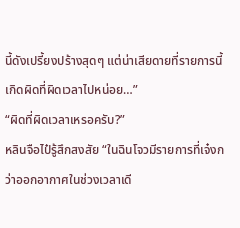นี้ดังเปรี้ยงปร้างสุดๆ แต่น่าเสียดายที่รายการนี้เกิดผิดที่ผิดเวลาไปหน่อย…”
“ผิดที่ผิดเวลาเหรอครับ?”
หลินจือไป๋รู้สึกสงสัย “ในฉินโจวมีรายการที่เจ๋งกว่าออกอากาศในช่วงเวลาเดี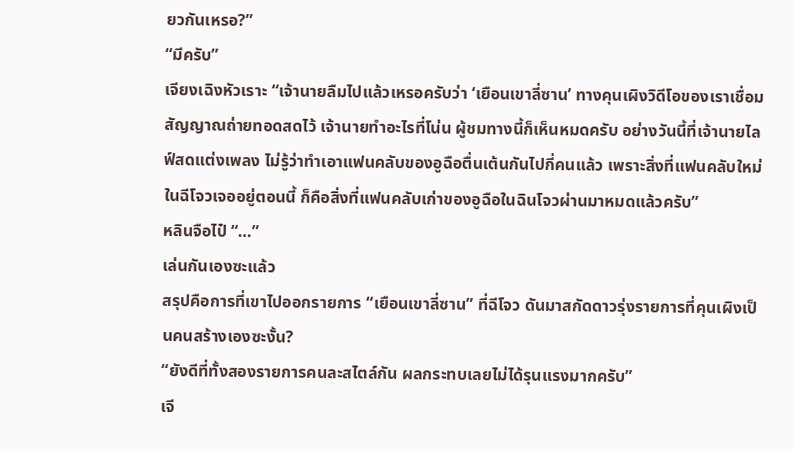ยวกันเหรอ?”
“มีครับ”
เจียงเฉิงหัวเราะ “เจ้านายลืมไปแล้วเหรอครับว่า ‘เยือนเขาลี่ซาน’ ทางคุนเผิงวิดีโอของเราเชื่อมสัญญาณถ่ายทอดสดไว้ เจ้านายทำอะไรที่โน่น ผู้ชมทางนี้ก็เห็นหมดครับ อย่างวันนี้ที่เจ้านายไลฟ์สดแต่งเพลง ไม่รู้ว่าทำเอาแฟนคลับของอูฉือตื่นเต้นกันไปกี่คนแล้ว เพราะสิ่งที่แฟนคลับใหม่ในฉีโจวเจออยู่ตอนนี้ ก็คือสิ่งที่แฟนคลับเก่าของอูฉือในฉินโจวผ่านมาหมดแล้วครับ”
หลินจือไป๋ “…”
เล่นกันเองซะแล้ว
สรุปคือการที่เขาไปออกรายการ “เยือนเขาลี่ซาน” ที่ฉีโจว ดันมาสกัดดาวรุ่งรายการที่คุนเผิงเป็นคนสร้างเองซะงั้น?
“ยังดีที่ทั้งสองรายการคนละสไตล์กัน ผลกระทบเลยไม่ได้รุนแรงมากครับ”
เจี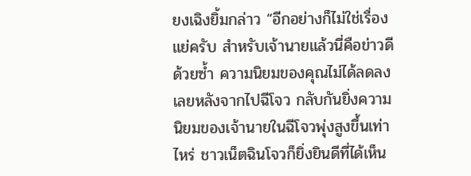ยงเฉิงยิ้มกล่าว “อีกอย่างก็ไม่ใช่เรื่องแย่ครับ สำหรับเจ้านายแล้วนี่คือข่าวดีด้วยซ้ำ ความนิยมของคุณไม่ได้ลดลงเลยหลังจากไปฉีโจว กลับกันยิ่งความนิยมของเจ้านายในฉีโจวพุ่งสูงขึ้นเท่าไหร่ ชาวเน็ตฉินโจวก็ยิ่งยินดีที่ได้เห็น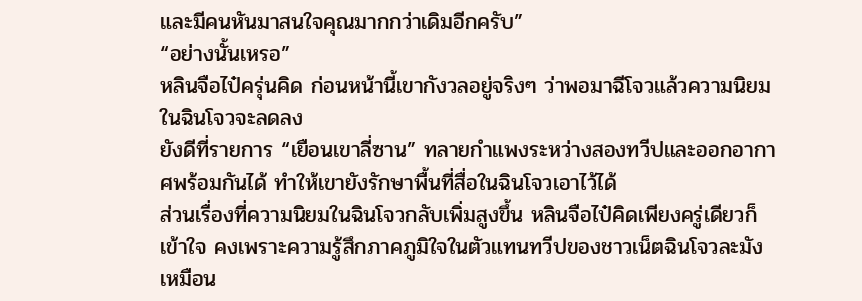และมีคนหันมาสนใจคุณมากกว่าเดิมอีกครับ”
“อย่างนั้นเหรอ”
หลินจือไป๋ครุ่นคิด ก่อนหน้านี้เขากังวลอยู่จริงๆ ว่าพอมาฉีโจวแล้วความนิยมในฉินโจวจะลดลง
ยังดีที่รายการ “เยือนเขาลี่ซาน” ทลายกำแพงระหว่างสองทวีปและออกอากาศพร้อมกันได้ ทำให้เขายังรักษาพื้นที่สื่อในฉินโจวเอาไว้ได้
ส่วนเรื่องที่ความนิยมในฉินโจวกลับเพิ่มสูงขึ้น หลินจือไป๋คิดเพียงครู่เดียวก็เข้าใจ คงเพราะความรู้สึกภาคภูมิใจในตัวแทนทวีปของชาวเน็ตฉินโจวละมัง
เหมือน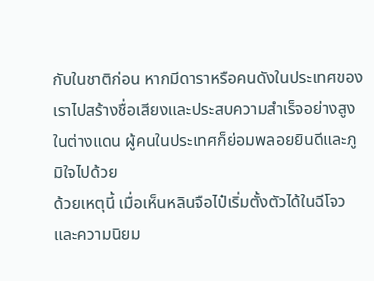กับในชาติก่อน หากมีดาราหรือคนดังในประเทศของเราไปสร้างชื่อเสียงและประสบความสำเร็จอย่างสูงในต่างแดน ผู้คนในประเทศก็ย่อมพลอยยินดีและภูมิใจไปด้วย
ด้วยเหตุนี้ เมื่อเห็นหลินจือไป๋เริ่มตั้งตัวได้ในฉีโจวและความนิยม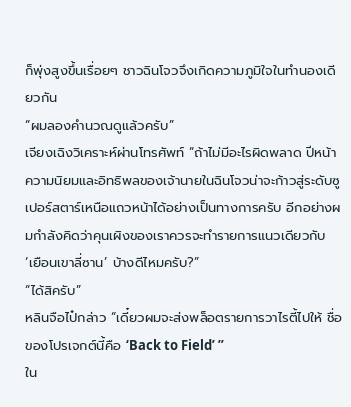ก็พุ่งสูงขึ้นเรื่อยๆ ชาวฉินโจวจึงเกิดความภูมิใจในทำนองเดียวกัน
“ผมลองคำนวณดูแล้วครับ”
เจียงเฉิงวิเคราะห์ผ่านโทรศัพท์ “ถ้าไม่มีอะไรผิดพลาด ปีหน้าความนิยมและอิทธิพลของเจ้านายในฉินโจวน่าจะก้าวสู่ระดับซูเปอร์สตาร์เหนือแถวหน้าได้อย่างเป็นทางการครับ อีกอย่างผมกำลังคิดว่าคุนเผิงของเราควรจะทำรายการแนวเดียวกับ ‘เยือนเขาลี่ซาน’ บ้างดีไหมครับ?”
“ได้สิครับ”
หลินจือไป๋กล่าว “เดี๋ยวผมจะส่งพล็อตรายการวาไรตี้ไปให้ ชื่อของโปรเจกต์นี้คือ ‘Back to Field’ ”
ใน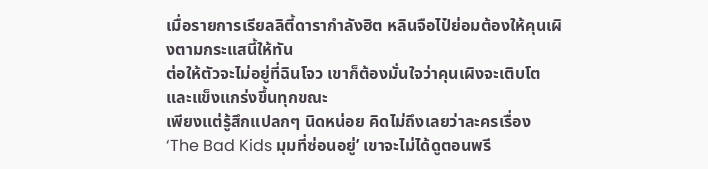เมื่อรายการเรียลลิตี้ดารากำลังฮิต หลินจือไป๋ย่อมต้องให้คุนเผิงตามกระแสนี้ให้ทัน
ต่อให้ตัวจะไม่อยู่ที่ฉินโจว เขาก็ต้องมั่นใจว่าคุนเผิงจะเติบโตและแข็งแกร่งขึ้นทุกขณะ
เพียงแต่รู้สึกแปลกๆ นิดหน่อย คิดไม่ถึงเลยว่าละครเรื่อง ‘The Bad Kids มุมที่ซ่อนอยู่’ เขาจะไม่ได้ดูตอนพรี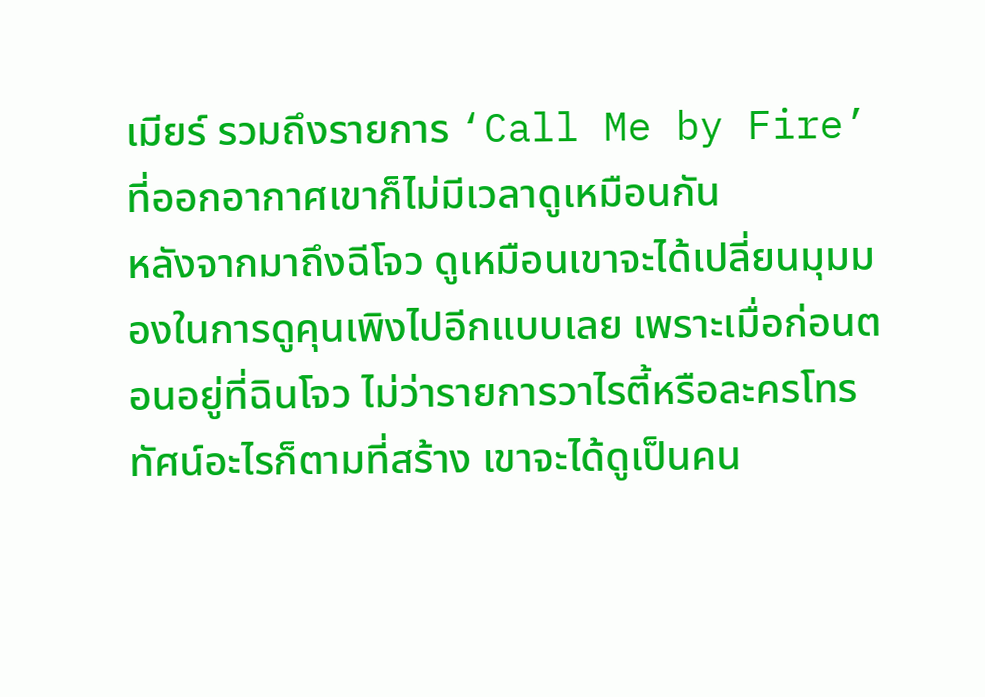เมียร์ รวมถึงรายการ ‘Call Me by Fire’ ที่ออกอากาศเขาก็ไม่มีเวลาดูเหมือนกัน
หลังจากมาถึงฉีโจว ดูเหมือนเขาจะได้เปลี่ยนมุมมองในการดูคุนเพิงไปอีกแบบเลย เพราะเมื่อก่อนตอนอยู่ที่ฉินโจว ไม่ว่ารายการวาไรตี้หรือละครโทรทัศน์อะไรก็ตามที่สร้าง เขาจะได้ดูเป็นคน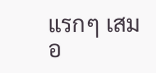แรกๆ เสมอ